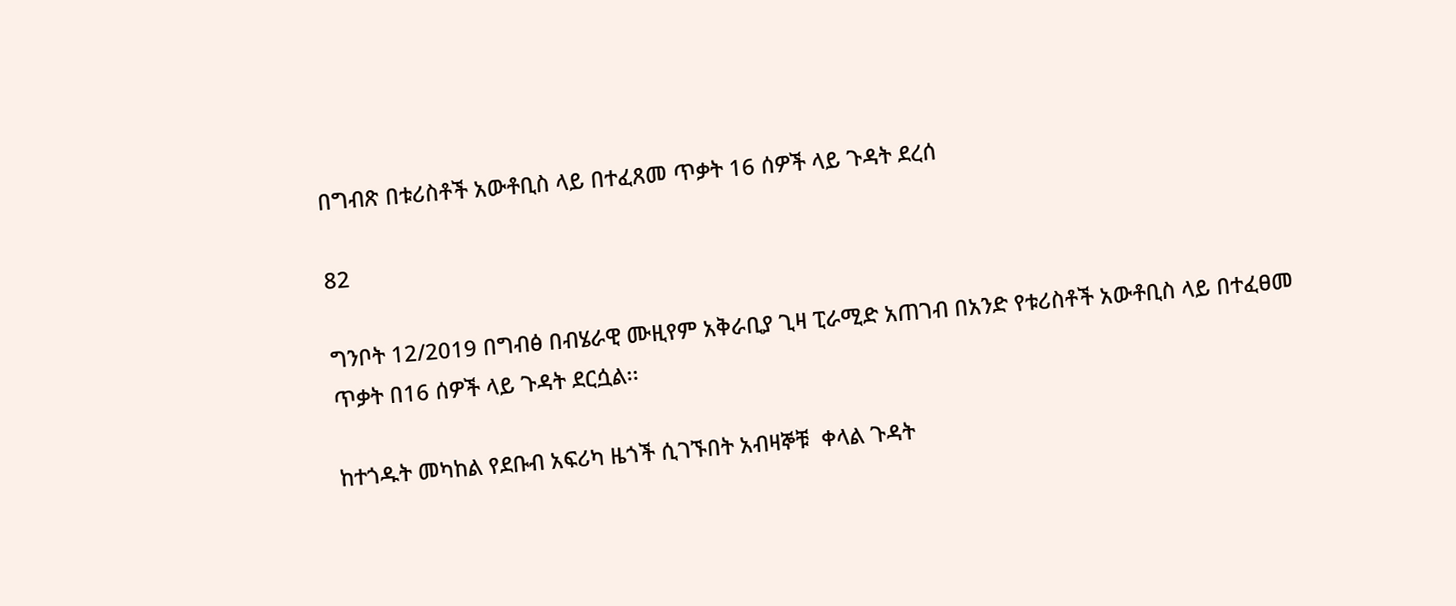በግብጽ በቱሪስቶች አውቶቢስ ላይ በተፈጸመ ጥቃት 16 ሰዎች ላይ ጉዳት ደረሰ

82

ግንቦት 12/2019 በግብፅ በብሄራዊ ሙዚየም አቅራቢያ ጊዛ ፒራሚድ አጠገብ በአንድ የቱሪስቶች አውቶቢስ ላይ በተፈፀመ ጥቃት በ16 ሰዎች ላይ ጉዳት ደርሷል፡፡

ከተጎዱት መካከል የደቡብ አፍሪካ ዜጎች ሲገኙበት አብዛኞቹ  ቀላል ጉዳት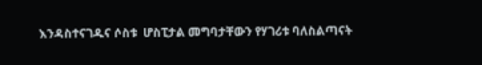እንዳስተናገዱና ሶስቱ  ሆስፒታል መግባታቸውን የሃገሪቱ ባለስልጣናት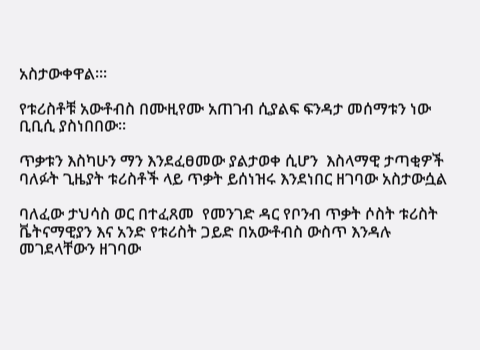አስታውቀዋል፡፡፡

የቱሪስቶቹ አውቶብስ በሙዚየሙ አጠገብ ሲያልፍ ፍንዳታ መሰማቱን ነው ቢቢሲ ያስነበበው፡፡

ጥቃቱን እስካሁን ማን እንደፈፀመው ያልታወቀ ሲሆን  እስላማዊ ታጣቂዎች ባለፉት ጊዜያት ቱሪስቶች ላይ ጥቃት ይሰነዝሩ እንደነበር ዘገባው አስታውሷል

ባለፈው ታህሳስ ወር በተፈጸመ  የመንገድ ዳር የቦንብ ጥቃት ሶስት ቱሪስት ቬትናማዊያን እና አንድ የቱሪስት ጋይድ በአውቶብስ ውስጥ እንዳሉ መገደላቸውን ዘገባው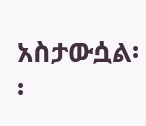አስታውሷል፡፡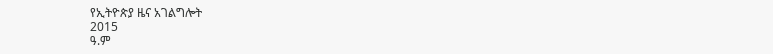የኢትዮጵያ ዜና አገልግሎት
2015
ዓ.ም